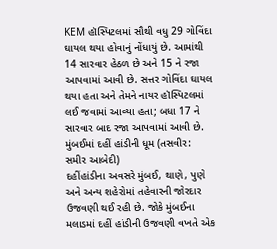KEM હૉસ્પિટલમાં સૌથી વધુ 29 ગોવિંદા ઘાયલ થયા હોવાનું નોંધાયું છે. આમાંથી 14 સારવાર હેઠળ છે અને 15 ને રજા આપવામાં આવી છે. સત્તર ગોવિંદા ઘાયલ થયા હતા અને તેમને નાયર હૉસ્પિટલમાં લઈ જવામાં આવ્યા હતા; બધા 17 ને સારવાર બાદ રજા આપવામાં આવી છે.
મુંબઈમાં દહીં હાંડીની ધૂમ (તસવીર: સમીર આબેદી)
દહીંહાંડીના અવસરે મુંબઈ, થાણે, પુણે અને અન્ય શહેરોમાં તહેવારની જોરદાર ઉજવણી થઈ રહી છે. જોકે મુંબઈના મલાડમાં દહીં હાંડીની ઉજવણી વખતે એક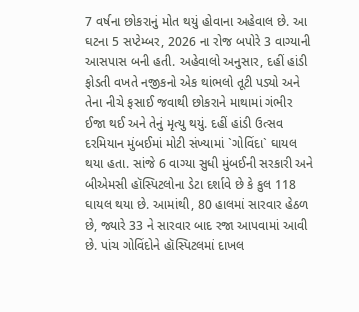7 વર્ષના છોકરાનું મોત થયું હોવાના અહેવાલ છે. આ ઘટના 5 સપ્ટેમ્બર, 2026 ના રોજ બપોરે 3 વાગ્યાની આસપાસ બની હતી. અહેવાલો અનુસાર, દહીં હાંડી ફોડતી વખતે નજીકનો એક થાંભલો તૂટી પડ્યો અને તેના નીચે ફસાઈ જવાથી છોકરાને માથામાં ગંભીર ઈજા થઈ અને તેનું મૃત્યુ થયું. દહીં હાંડી ઉત્સવ દરમિયાન મુંબઈમાં મોટી સંખ્યામાં `ગોવિંદા` ઘાયલ થયા હતા. સાંજે 6 વાગ્યા સુધી મુંબઈની સરકારી અને બીએમસી હૉસ્પિટલોના ડેટા દર્શાવે છે કે કુલ 118 ઘાયલ થયા છે. આમાંથી, 80 હાલમાં સારવાર હેઠળ છે, જ્યારે 33 ને સારવાર બાદ રજા આપવામાં આવી છે. પાંચ ગોવિંદોને હૉસ્પિટલમાં દાખલ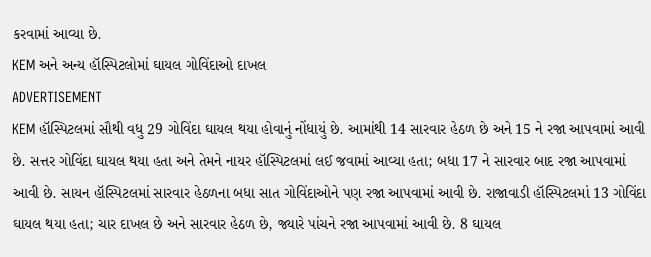કરવામાં આવ્યા છે.
KEM અને અન્ય હૉસ્પિટલોમાં ઘાયલ ગોવિંદાઓ દાખલ
ADVERTISEMENT
KEM હૉસ્પિટલમાં સૌથી વધુ 29 ગોવિંદા ઘાયલ થયા હોવાનું નોંધાયું છે. આમાંથી 14 સારવાર હેઠળ છે અને 15 ને રજા આપવામાં આવી છે. સત્તર ગોવિંદા ઘાયલ થયા હતા અને તેમને નાયર હૉસ્પિટલમાં લઈ જવામાં આવ્યા હતા; બધા 17 ને સારવાર બાદ રજા આપવામાં આવી છે. સાયન હૉસ્પિટલમાં સારવાર હેઠળના બધા સાત ગોવિંદાઓને પણ રજા આપવામાં આવી છે. રાજાવાડી હૉસ્પિટલમાં 13 ગોવિંદા ઘાયલ થયા હતા; ચાર દાખલ છે અને સારવાર હેઠળ છે, જ્યારે પાંચને રજા આપવામાં આવી છે. 8 ઘાયલ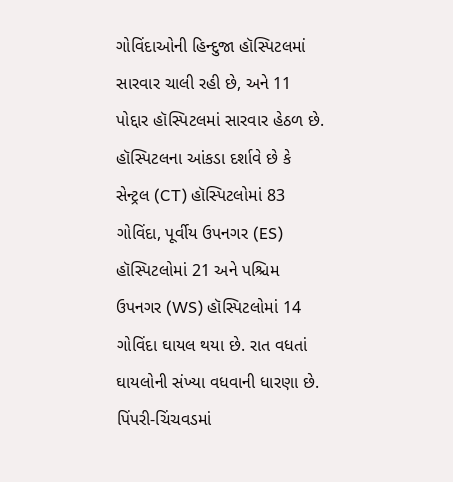ગોવિંદાઓની હિન્દુજા હૉસ્પિટલમાં સારવાર ચાલી રહી છે, અને 11 પોદ્દાર હૉસ્પિટલમાં સારવાર હેઠળ છે. હૉસ્પિટલના આંકડા દર્શાવે છે કે સેન્ટ્રલ (CT) હૉસ્પિટલોમાં 83 ગોવિંદા, પૂર્વીય ઉપનગર (ES) હૉસ્પિટલોમાં 21 અને પશ્ચિમ ઉપનગર (WS) હૉસ્પિટલોમાં 14 ગોવિંદા ઘાયલ થયા છે. રાત વધતાં ઘાયલોની સંખ્યા વધવાની ધારણા છે.
પિંપરી-ચિંચવડમાં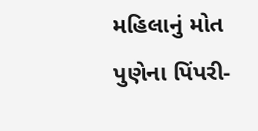મહિલાનું મોત
પુણેના પિંપરી-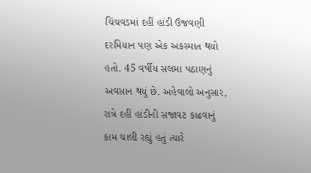ચિંચવડમાં દહીં હાંડી ઉજવણી દરમિયાન પણ એક અકસ્માત થયો હતો. 45 વર્ષીય સલમા પઠાણનું અવસાન થયું છે. અહેવાલો અનુસાર, રાત્રે દહીં હાંડીની સજાવટ કાઢવાનું કામ ચાલી રહ્યું હતું ત્યારે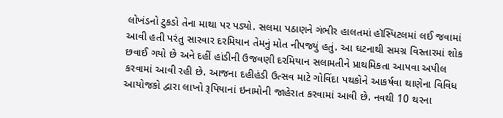લોખંડનો ટુકડો તેના માથા પર પડ્યો. સલમા પઠાણને ગંભીર હાલતમાં હૉસ્પિટલમાં લઈ જવામાં આવી હતી પરંતુ સારવાર દરમિયાન તેમનું મોત નીપજ્યું હતું. આ ઘટનાથી સમગ્ર વિસ્તારમાં શોક છવાઈ ગયો છે અને દહીં હાંડીની ઉજવણી દરમિયાન સલામતીને પ્રાથમિકતા આપવા અપીલ કરવામાં આવી રહી છે. આજના દહીહંડી ઉત્સવ માટે ગોવિંદા પથકોને આકર્ષવા થાણેના વિવિધ આયોજકો દ્વારા લાખો રૂપિયાનાં ઇનામોની જાહેરાત કરવામાં આવી છે. નવથી 10 થરના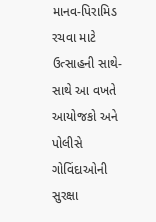માનવ-પિરામિડ રચવા માટે ઉત્સાહની સાથે-સાથે આ વખતે આયોજકો અને પોલીસે ગોવિંદાઓની સુરક્ષા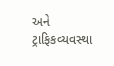અને ટ્રાફિકવ્યવસ્થા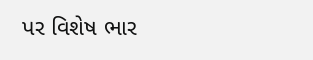પર વિશેષ ભાર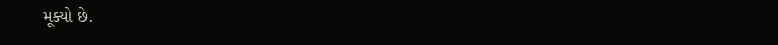મૂક્યો છે.